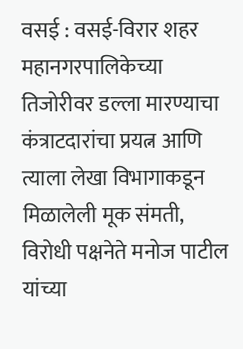वसई : वसई-विरार शहर महानगरपालिकेच्या तिजोरीवर डल्ला मारण्याचा कंत्राटदारांचा प्रयत्न आणि त्याला लेखा विभागाकडून मिळालेली मूक संमती, विरोधी पक्षनेते मनोज पाटील यांच्या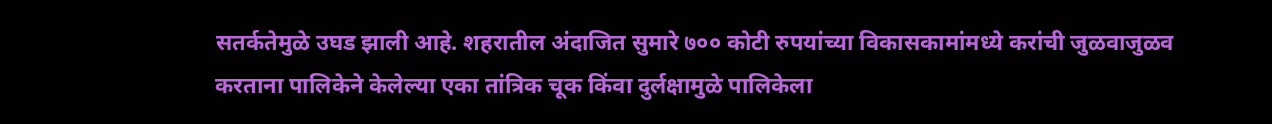सतर्कतेमुळे उघड झाली आहे. शहरातील अंदाजित सुमारे ७०० कोटी रुपयांच्या विकासकामांमध्ये करांची जुळवाजुळव करताना पालिकेने केलेल्या एका तांत्रिक चूक किंवा दुर्लक्षामुळे पालिकेला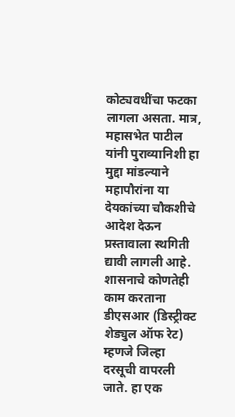कोट्यवधींचा फटका लागला असता. मात्र, महासभेत पाटील यांनी पुराव्यानिशी हा मुद्दा मांडल्याने महापौरांना या देयकांच्या चौकशीचे आदेश देऊन प्रस्तावाला स्थगिती द्यावी लागली आहे.
शासनाचे कोणतेही काम करताना डीएसआर (डिस्ट्रीक्ट शेड्युल ऑफ रेट) म्हणजे जिल्हा दरसूची वापरली जाते. हा एक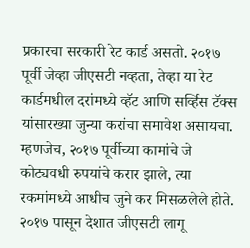प्रकारचा सरकारी रेट कार्ड असतो. २०१७ पूर्वी जेव्हा जीएसटी नव्हता, तेव्हा या रेट कार्डमधील दरांमध्ये व्हॅट आणि सर्व्हिस टॅक्स यांसारख्या जुन्या करांचा समावेश असायचा. म्हणजेच, २०१७ पूर्वीच्या कामांचे जे कोट्यवधी रुपयांचे करार झाले, त्या रकमांमध्ये आधीच जुने कर मिसळलेले होते.
२०१७ पासून देशात जीएसटी लागू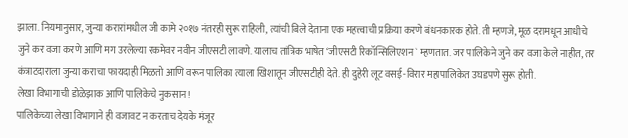झाला. नियमानुसार, जुन्या करारांमधील जी कामे २०१७ नंतरही सुरू राहिली, त्यांची बिले देताना एक महत्त्वाची प्रक्रिया करणे बंधनकारक होते. ती म्हणजे, मूळ दरामधून आधीचे जुने कर वजा करणे आणि मग उरलेल्या रकमेवर नवीन जीएसटी लावणे. यालाच तांत्रिक भाषेत ‘जीएसटी रिकॉन्सिलिएशन` म्हणतात. जर पालिकेने जुने कर वजा केले नाहीत, तर कंत्राटदाराला जुन्या कराचा फायदाही मिळतो आणि वरून पालिका त्याला खिशातून जीएसटीही देते. ही दुहेरी लूट वसई-विरार महापालिकेत उघडपणे सुरू होती.
लेखा विभागाची डोळेझाक आणि पालिकेचे नुकसान!
पालिकेच्या लेखा विभागाने ही वजावट न करताच देयके मंजूर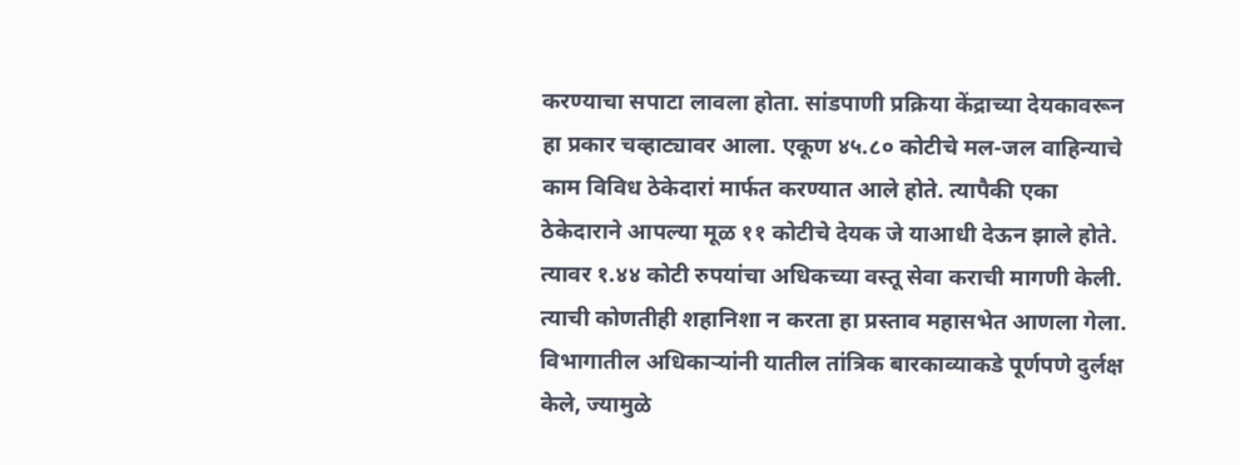करण्याचा सपाटा लावला होता. सांडपाणी प्रक्रिया केंद्राच्या देयकावरून हा प्रकार चव्हाट्यावर आला. एकूण ४५.८० कोटीचे मल-जल वाहिन्याचे काम विविध ठेकेदारां मार्फत करण्यात आले होते. त्यापैकी एका ठेकेदाराने आपल्या मूळ ११ कोटीचे देयक जे याआधी देऊन झाले होते. त्यावर १.४४ कोटी रुपयांचा अधिकच्या वस्तू सेवा कराची मागणी केली. त्याची कोणतीही शहानिशा न करता हा प्रस्ताव महासभेत आणला गेला. विभागातील अधिकाऱ्यांनी यातील तांत्रिक बारकाव्याकडे पूर्णपणे दुर्लक्ष केले, ज्यामुळे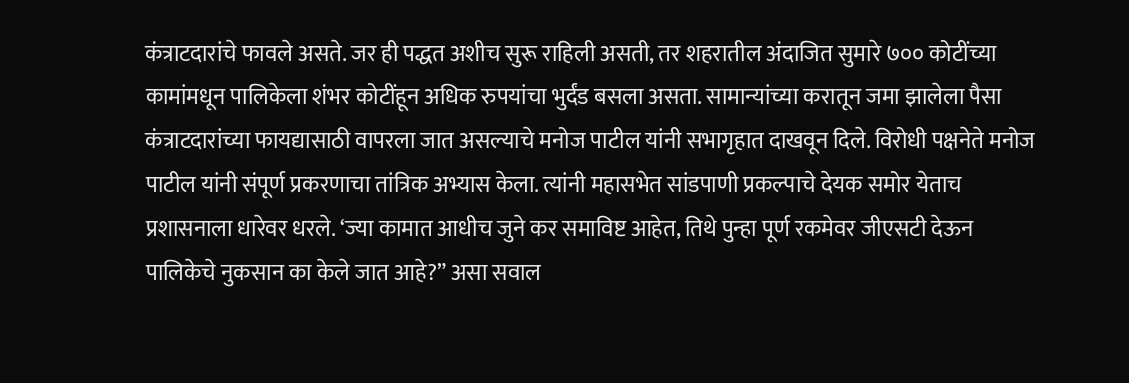कंत्राटदारांचे फावले असते. जर ही पद्धत अशीच सुरू राहिली असती, तर शहरातील अंदाजित सुमारे ७०० कोटींच्या कामांमधून पालिकेला शंभर कोटींहून अधिक रुपयांचा भुर्दंड बसला असता. सामान्यांच्या करातून जमा झालेला पैसा कंत्राटदारांच्या फायद्यासाठी वापरला जात असल्याचे मनोज पाटील यांनी सभागृहात दाखवून दिले. विरोधी पक्षनेते मनोज पाटील यांनी संपूर्ण प्रकरणाचा तांत्रिक अभ्यास केला. त्यांनी महासभेत सांडपाणी प्रकल्पाचे देयक समोर येताच प्रशासनाला धारेवर धरले. ‘ज्या कामात आधीच जुने कर समाविष्ट आहेत, तिथे पुन्हा पूर्ण रकमेवर जीएसटी देऊन पालिकेचे नुकसान का केले जात आहे?” असा सवाल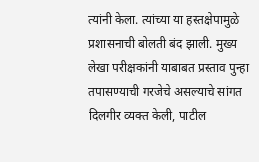त्यांनी केला. त्यांच्या या हस्तक्षेपामुळे प्रशासनाची बोलती बंद झाली. मुख्य लेखा परीक्षकांनी याबाबत प्रस्ताव पुन्हा तपासण्याची गरजेचे असल्याचे सांगत दिलगीर व्यक्त केली, पाटील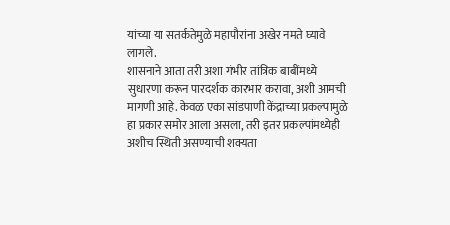यांच्या या सतर्कतेमुळे महापौरांना अखेर नमते घ्यावे लागले.
शासनाने आता तरी अशा गंभीर तांत्रिक बाबींमध्ये सुधारणा करून पारदर्शक कारभार करावा, अशी आमची मागणी आहे. केवळ एका सांडपाणी केंद्राच्या प्रकल्पामुळे हा प्रकार समोर आला असला, तरी इतर प्रकल्पांमध्येही अशीच स्थिती असण्याची शक्यता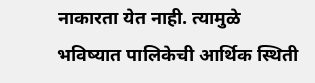नाकारता येत नाही. त्यामुळे भविष्यात पालिकेची आर्थिक स्थिती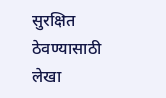सुरक्षित ठेवण्यासाठी लेखा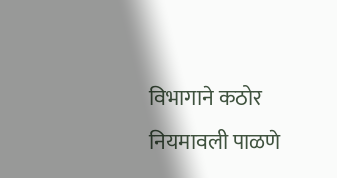विभागाने कठोर नियमावली पाळणे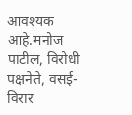आवश्यक आहे.मनोज पाटील, विरोधी पक्षनेते, वसई-विरार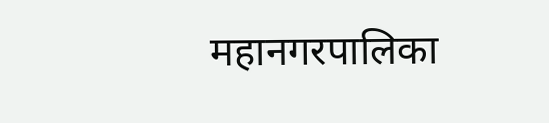महानगरपालिका